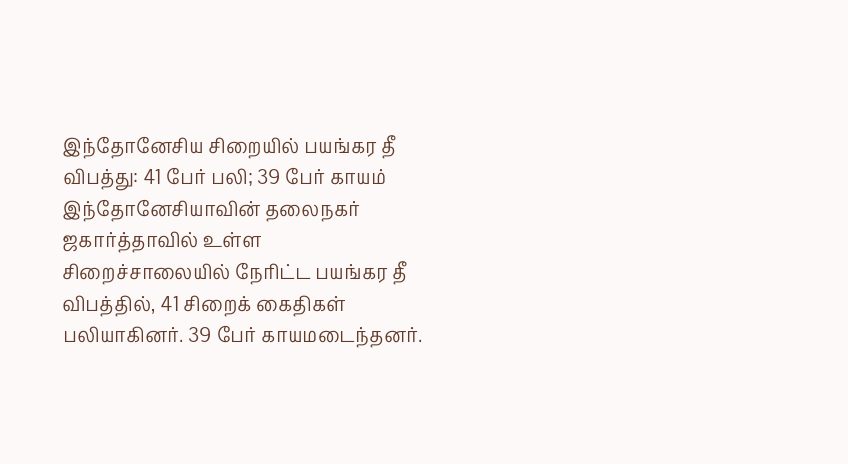இந்தோனேசிய சிறையில் பயங்கர தீ விபத்து: 41 பேர் பலி; 39 பேர் காயம்
இந்தோனேசியாவின் தலைநகர் ஜகார்த்தாவில் உள்ள சிறைச்சாலையில் நேரிட்ட பயங்கர தீ விபத்தில், 41 சிறைக் கைதிகள் பலியாகினர். 39 பேர் காயமடைந்தனர்.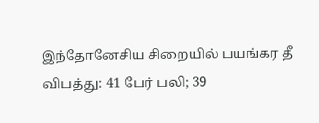இந்தோனேசிய சிறையில் பயங்கர தீ விபத்து: 41 பேர் பலி; 39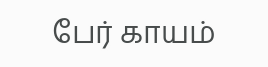பேர் காயம்